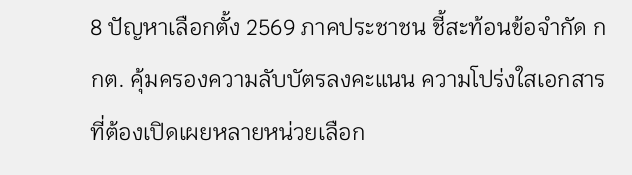8 ปัญหาเลือกตั้ง 2569 ภาคประชาชน ชี้สะท้อนข้อจำกัด กกต. คุ้มครองความลับบัตรลงคะแนน ความโปร่งใสเอกสารที่ต้องเปิดเผยหลายหน่วยเลือก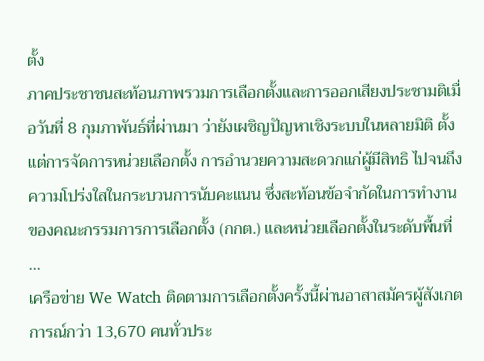ตั้ง
ภาคประชาชนสะท้อนภาพรวมการเลือกตั้งและการออกเสียงประชามติเมื่อวันที่ 8 กุมภาพันธ์ที่ผ่านมา ว่ายังเผชิญปัญหาเชิงระบบในหลายมิติ ตั้งแต่การจัดการหน่วยเลือกตั้ง การอำนวยความสะดวกแก่ผู้มีสิทธิ ไปจนถึงความโปร่งใสในกระบวนการนับคะแนน ซึ่งสะท้อนข้อจำกัดในการทำงานของคณะกรรมการการเลือกตั้ง (กกต.) และหน่วยเลือกตั้งในระดับพื้นที่
...
เครือข่าย We Watch ติดตามการเลือกตั้งครั้งนี้ผ่านอาสาสมัครผู้สังเกตการณ์กว่า 13,670 คนทั่วประ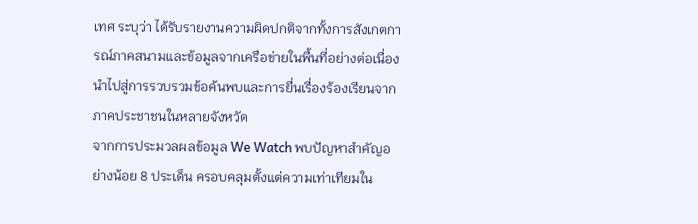เทศ ระบุว่า ได้รับรายงานความผิดปกติจากทั้งการสังเกตการณ์ภาคสนามและข้อมูลจากเครือข่ายในพื้นที่อย่างต่อเนื่อง นำไปสู่การรวบรวมข้อค้นพบและการยื่นเรื่องร้องเรียนจากภาคประชาชนในหลายจังหวัด
จากการประมวลผลข้อมูล We Watch พบปัญหาสำคัญอย่างน้อย 8 ประเด็น ครอบคลุมตั้งแต่ความเท่าเทียมใน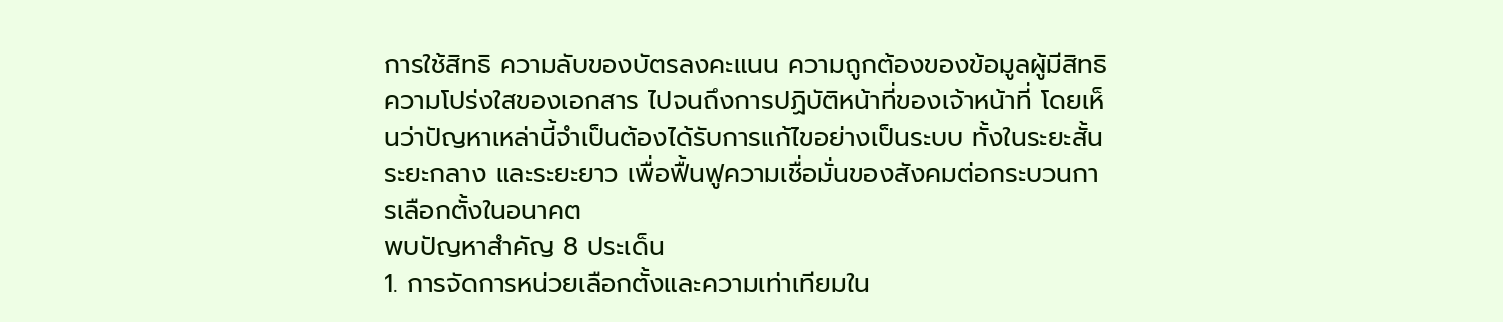การใช้สิทธิ ความลับของบัตรลงคะแนน ความถูกต้องของข้อมูลผู้มีสิทธิ ความโปร่งใสของเอกสาร ไปจนถึงการปฏิบัติหน้าที่ของเจ้าหน้าที่ โดยเห็นว่าปัญหาเหล่านี้จำเป็นต้องได้รับการแก้ไขอย่างเป็นระบบ ทั้งในระยะสั้น ระยะกลาง และระยะยาว เพื่อฟื้นฟูความเชื่อมั่นของสังคมต่อกระบวนการเลือกตั้งในอนาคต
พบปัญหาสำคัญ 8 ประเด็น
1. การจัดการหน่วยเลือกตั้งและความเท่าเทียมใน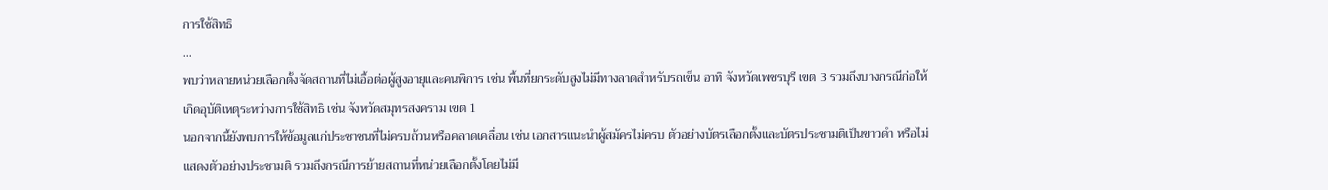การใช้สิทธิ
...
พบว่าหลายหน่วยเลือกตั้งจัดสถานที่ไม่เอื้อต่อผู้สูงอายุและคนพิการ เช่น พื้นที่ยกระดับสูงไม่มีทางลาดสำหรับรถเข็น อาทิ จังหวัดเพชรบุรี เขต 3 รวมถึงบางกรณีก่อให้เกิดอุบัติเหตุระหว่างการใช้สิทธิ เช่น จังหวัดสมุทรสงคราม เขต 1
นอกจากนี้ยังพบการให้ข้อมูลแก่ประชาชนที่ไม่ครบถ้วนหรือคลาดเคลื่อน เช่น เอกสารแนะนำผู้สมัครไม่ครบ ตัวอย่างบัตรเลือกตั้งและบัตรประชามติเป็นขาวดำ หรือไม่แสดงตัวอย่างประชามติ รวมถึงกรณีการย้ายสถานที่หน่วยเลือกตั้งโดยไม่มี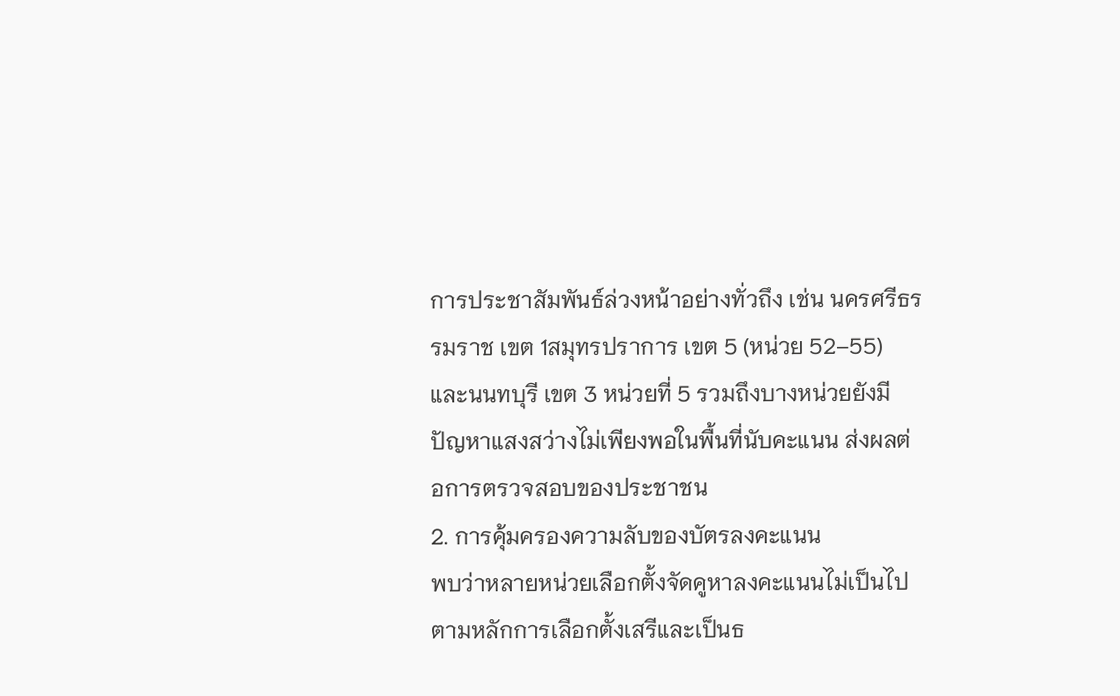การประชาสัมพันธ์ล่วงหน้าอย่างทั่วถึง เช่น นครศรีธรรมราช เขต 1สมุทรปราการ เขต 5 (หน่วย 52–55) และนนทบุรี เขต 3 หน่วยที่ 5 รวมถึงบางหน่วยยังมีปัญหาแสงสว่างไม่เพียงพอในพื้นที่นับคะแนน ส่งผลต่อการตรวจสอบของประชาชน
2. การคุ้มครองความลับของบัตรลงคะแนน
พบว่าหลายหน่วยเลือกตั้งจัดคูหาลงคะแนนไม่เป็นไปตามหลักการเลือกตั้งเสรีและเป็นธ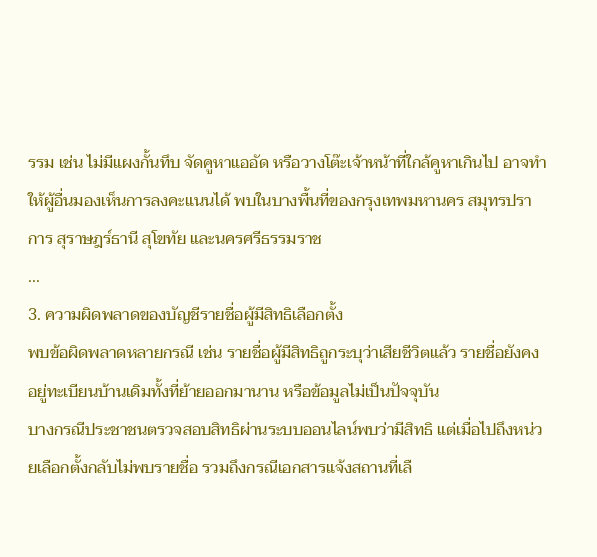รรม เช่น ไม่มีแผงกั้นทึบ จัดคูหาแออัด หรือวางโต๊ะเจ้าหน้าที่ใกล้คูหาเกินไป อาจทำให้ผู้อื่นมองเห็นการลงคะแนนได้ พบในบางพื้นที่ของกรุงเทพมหานคร สมุทรปราการ สุราษฎร์ธานี สุโขทัย และนครศรีธรรมราช
...
3. ความผิดพลาดของบัญชีรายชื่อผู้มีสิทธิเลือกตั้ง
พบข้อผิดพลาดหลายกรณี เช่น รายชื่อผู้มีสิทธิถูกระบุว่าเสียชีวิตแล้ว รายชื่อยังคงอยู่ทะเบียนบ้านเดิมทั้งที่ย้ายออกมานาน หรือข้อมูลไม่เป็นปัจจุบัน
บางกรณีประชาชนตรวจสอบสิทธิผ่านระบบออนไลน์พบว่ามีสิทธิ แต่เมื่อไปถึงหน่วยเลือกตั้งกลับไม่พบรายชื่อ รวมถึงกรณีเอกสารแจ้งสถานที่เลื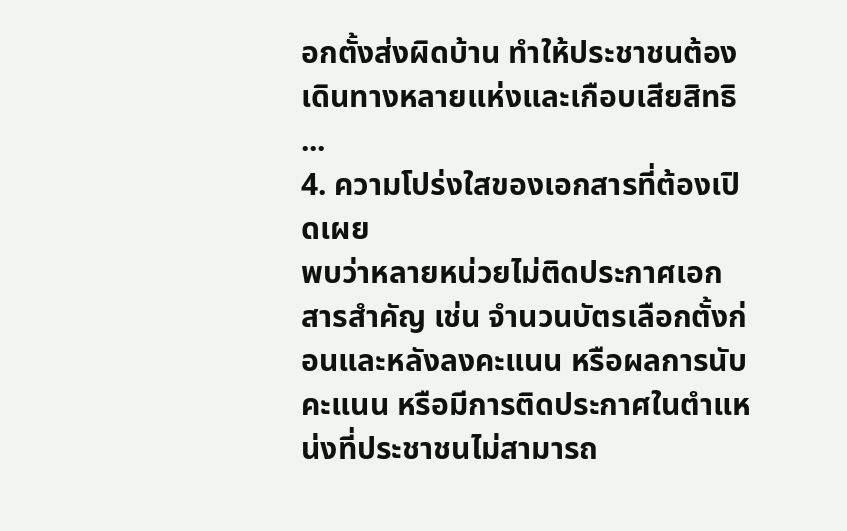อกตั้งส่งผิดบ้าน ทำให้ประชาชนต้องเดินทางหลายแห่งและเกือบเสียสิทธิ
...
4. ความโปร่งใสของเอกสารที่ต้องเปิดเผย
พบว่าหลายหน่วยไม่ติดประกาศเอกสารสำคัญ เช่น จำนวนบัตรเลือกตั้งก่อนและหลังลงคะแนน หรือผลการนับคะแนน หรือมีการติดประกาศในตำแหน่งที่ประชาชนไม่สามารถ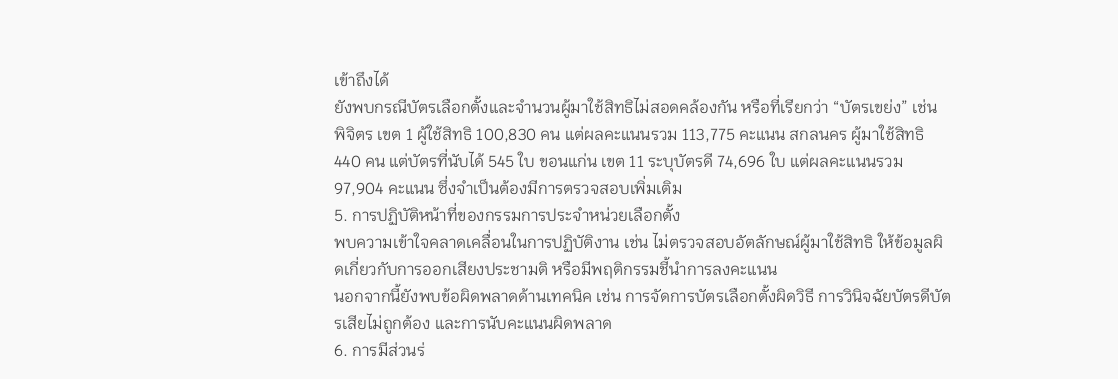เข้าถึงได้
ยังพบกรณีบัตรเลือกตั้งและจำนวนผู้มาใช้สิทธิไม่สอดคล้องกัน หรือที่เรียกว่า “บัตรเขย่ง” เช่น พิจิตร เขต 1 ผู้ใช้สิทธิ 100,830 คน แต่ผลคะแนนรวม 113,775 คะแนน สกลนคร ผู้มาใช้สิทธิ 440 คน แต่บัตรที่นับได้ 545 ใบ ขอนแก่น เขต 11 ระบุบัตรดี 74,696 ใบ แต่ผลคะแนนรวม 97,904 คะแนน ซึ่งจำเป็นต้องมีการตรวจสอบเพิ่มเติม
5. การปฏิบัติหน้าที่ของกรรมการประจำหน่วยเลือกตั้ง
พบความเข้าใจคลาดเคลื่อนในการปฏิบัติงาน เช่น ไม่ตรวจสอบอัตลักษณ์ผู้มาใช้สิทธิ ให้ข้อมูลผิดเกี่ยวกับการออกเสียงประชามติ หรือมีพฤติกรรมชี้นำการลงคะแนน
นอกจากนี้ยังพบข้อผิดพลาดด้านเทคนิค เช่น การจัดการบัตรเลือกตั้งผิดวิธี การวินิจฉัยบัตรดีบัตรเสียไม่ถูกต้อง และการนับคะแนนผิดพลาด
6. การมีส่วนร่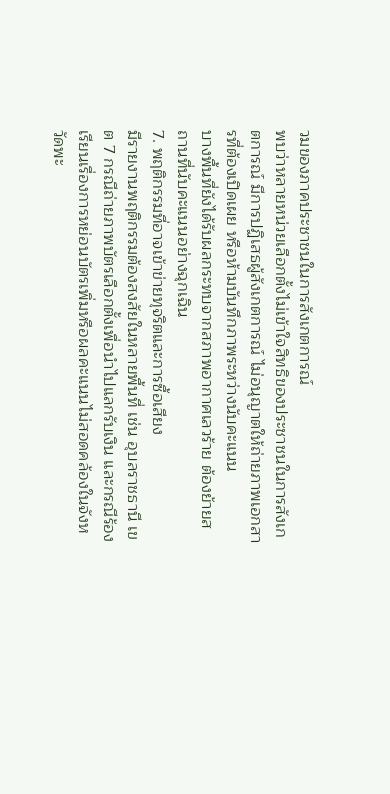วมของภาคประชาชนในการสังเกตการณ์
พบว่าหลายหน่วยเลือกตั้งไม่เข้าใจสิทธิของประชาชนในการสังเกตการณ์ มีการปฏิเสธผู้สังเกตการณ์ ไม่อนุญาตให้ถ่ายภาพเอกสารที่ต้องเปิดเผย หรือห้ามบันทึกภาพระหว่างนับคะแนน
บางพื้นที่ยังได้รับผลกระทบจากสภาพอากาศเลวร้าย ต้องย้ายสถานที่นับคะแนนอย่างฉุกเฉิน
7. พฤติกรรมที่อาจเข้าข่ายทุจริตและการซื้อเสียง
มีรายงานพฤติกรรมต้องสงสัยในหลายพื้นที่ เช่น อุบลราชธานี เขต 7 กรณีถ่ายภาพบัตรเลือกตั้งเพื่อนำไปแลกรับเงิน และกรณีร้องเรียนเรื่องการหย่อนบัตรเพิ่มหรือผลคะแนนไม่สอดคล้องในจังหวัดพะ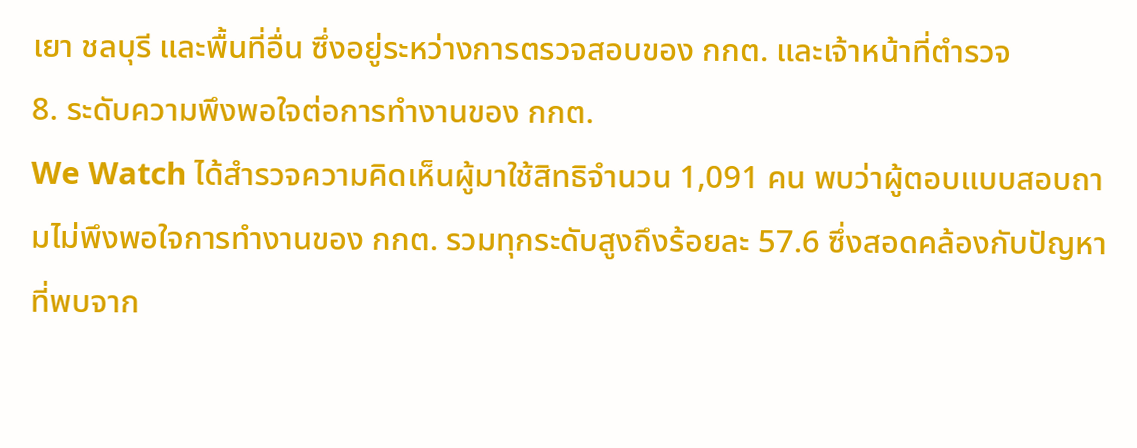เยา ชลบุรี และพื้นที่อื่น ซึ่งอยู่ระหว่างการตรวจสอบของ กกต. และเจ้าหน้าที่ตำรวจ
8. ระดับความพึงพอใจต่อการทำงานของ กกต.
We Watch ได้สำรวจความคิดเห็นผู้มาใช้สิทธิจำนวน 1,091 คน พบว่าผู้ตอบแบบสอบถามไม่พึงพอใจการทำงานของ กกต. รวมทุกระดับสูงถึงร้อยละ 57.6 ซึ่งสอดคล้องกับปัญหาที่พบจาก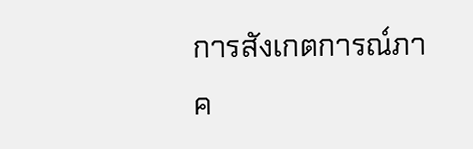การสังเกตการณ์ภาค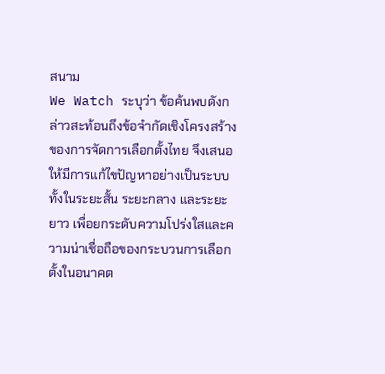สนาม
We Watch ระบุว่า ข้อค้นพบดังกล่าวสะท้อนถึงข้อจำกัดเชิงโครงสร้างของการจัดการเลือกตั้งไทย จึงเสนอให้มีการแก้ไขปัญหาอย่างเป็นระบบ ทั้งในระยะสั้น ระยะกลาง และระยะยาว เพื่อยกระดับความโปร่งใสและความน่าเชื่อถือของกระบวนการเลือกตั้งในอนาคต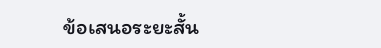ข้อเสนอระยะสั้น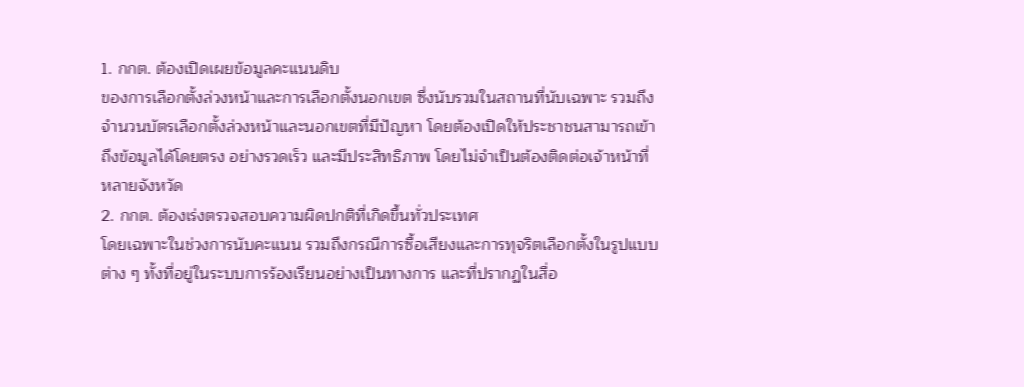1. กกต. ต้องเปิดเผยข้อมูลคะแนนดิบ
ของการเลือกตั้งล่วงหน้าและการเลือกตั้งนอกเขต ซึ่งนับรวมในสถานที่นับเฉพาะ รวมถึงจำนวนบัตรเลือกตั้งล่วงหน้าและนอกเขตที่มีปัญหา โดยต้องเปิดให้ประชาชนสามารถเข้าถึงข้อมูลได้โดยตรง อย่างรวดเร็ว และมีประสิทธิภาพ โดยไม่จำเป็นต้องติดต่อเจ้าหน้าที่หลายจังหวัด
2. กกต. ต้องเร่งตรวจสอบความผิดปกติที่เกิดขึ้นทั่วประเทศ
โดยเฉพาะในช่วงการนับคะแนน รวมถึงกรณีการซื้อเสียงและการทุจริตเลือกตั้งในรูปแบบต่าง ๆ ทั้งที่อยู่ในระบบการร้องเรียนอย่างเป็นทางการ และที่ปรากฏในสื่อ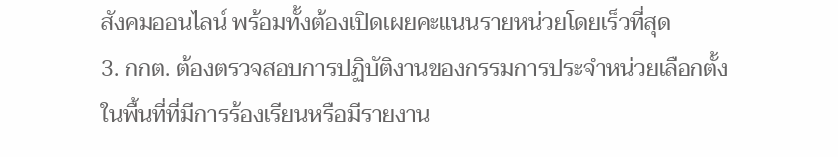สังคมออนไลน์ พร้อมทั้งต้องเปิดเผยคะแนนรายหน่วยโดยเร็วที่สุด
3. กกต. ต้องตรวจสอบการปฏิบัติงานของกรรมการประจำหน่วยเลือกตั้ง
ในพื้นที่ที่มีการร้องเรียนหรือมีรายงาน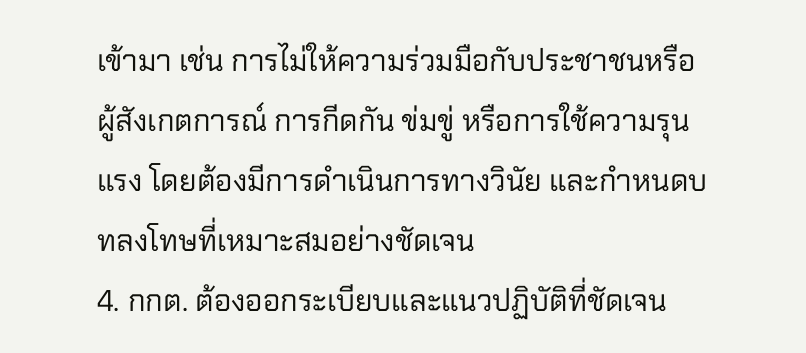เข้ามา เช่น การไม่ให้ความร่วมมือกับประชาชนหรือผู้สังเกตการณ์ การกีดกัน ข่มขู่ หรือการใช้ความรุนแรง โดยต้องมีการดำเนินการทางวินัย และกำหนดบทลงโทษที่เหมาะสมอย่างชัดเจน
4. กกต. ต้องออกระเบียบและแนวปฏิบัติที่ชัดเจน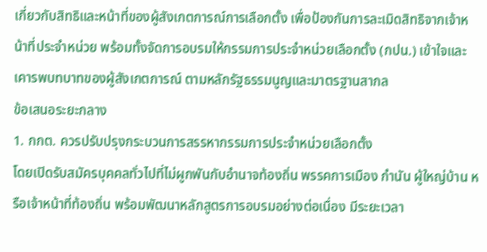เกี่ยวกับสิทธิและหน้าที่ของผู้สังเกตการณ์การเลือกตั้ง เพื่อป้องกันการละเมิดสิทธิจากเจ้าหน้าที่ประจำหน่วย พร้อมทั้งจัดการอบรมให้กรรมการประจำหน่วยเลือกตั้ง (กปน.) เข้าใจและเคารพบทบาทของผู้สังเกตการณ์ ตามหลักรัฐธรรมนูญและมาตรฐานสากล
ข้อเสนอระยะกลาง
1. กกต. ควรปรับปรุงกระบวนการสรรหากรรมการประจำหน่วยเลือกตั้ง
โดยเปิดรับสมัครบุคคลทั่วไปที่ไม่ผูกพันกับอำนาจท้องถิ่น พรรคการเมือง กำนัน ผู้ใหญ่บ้าน หรือเจ้าหน้าที่ท้องถิ่น พร้อมพัฒนาหลักสูตรการอบรมอย่างต่อเนื่อง มีระยะเวลา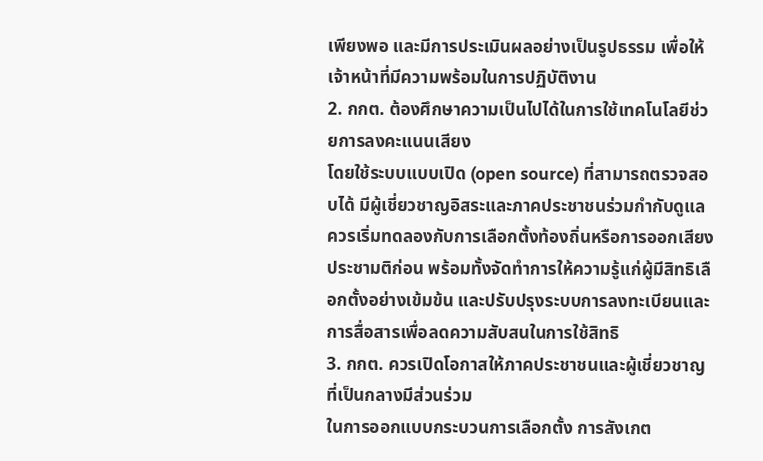เพียงพอ และมีการประเมินผลอย่างเป็นรูปธรรม เพื่อให้เจ้าหน้าที่มีความพร้อมในการปฏิบัติงาน
2. กกต. ต้องศึกษาความเป็นไปได้ในการใช้เทคโนโลยีช่วยการลงคะแนนเสียง
โดยใช้ระบบแบบเปิด (open source) ที่สามารถตรวจสอบได้ มีผู้เชี่ยวชาญอิสระและภาคประชาชนร่วมกำกับดูแล ควรเริ่มทดลองกับการเลือกตั้งท้องถิ่นหรือการออกเสียงประชามติก่อน พร้อมทั้งจัดทำการให้ความรู้แก่ผู้มีสิทธิเลือกตั้งอย่างเข้มข้น และปรับปรุงระบบการลงทะเบียนและการสื่อสารเพื่อลดความสับสนในการใช้สิทธิ
3. กกต. ควรเปิดโอกาสให้ภาคประชาชนและผู้เชี่ยวชาญที่เป็นกลางมีส่วนร่วม
ในการออกแบบกระบวนการเลือกตั้ง การสังเกต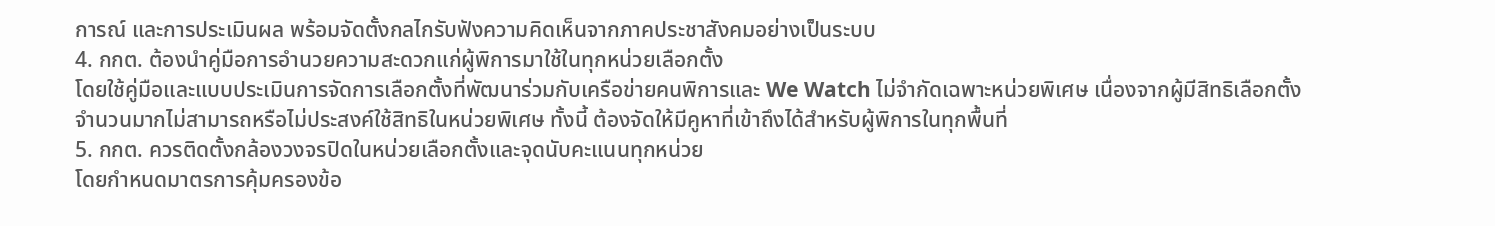การณ์ และการประเมินผล พร้อมจัดตั้งกลไกรับฟังความคิดเห็นจากภาคประชาสังคมอย่างเป็นระบบ
4. กกต. ต้องนำคู่มือการอำนวยความสะดวกแก่ผู้พิการมาใช้ในทุกหน่วยเลือกตั้ง
โดยใช้คู่มือและแบบประเมินการจัดการเลือกตั้งที่พัฒนาร่วมกับเครือข่ายคนพิการและ We Watch ไม่จำกัดเฉพาะหน่วยพิเศษ เนื่องจากผู้มีสิทธิเลือกตั้งจำนวนมากไม่สามารถหรือไม่ประสงค์ใช้สิทธิในหน่วยพิเศษ ทั้งนี้ ต้องจัดให้มีคูหาที่เข้าถึงได้สำหรับผู้พิการในทุกพื้นที่
5. กกต. ควรติดตั้งกล้องวงจรปิดในหน่วยเลือกตั้งและจุดนับคะแนนทุกหน่วย
โดยกำหนดมาตรการคุ้มครองข้อ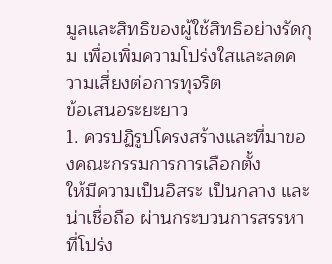มูลและสิทธิของผู้ใช้สิทธิอย่างรัดกุม เพื่อเพิ่มความโปร่งใสและลดความเสี่ยงต่อการทุจริต
ข้อเสนอระยะยาว
1. ควรปฏิรูปโครงสร้างและที่มาของคณะกรรมการการเลือกตั้ง
ให้มีความเป็นอิสระ เป็นกลาง และน่าเชื่อถือ ผ่านกระบวนการสรรหาที่โปร่ง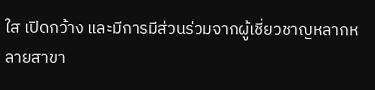ใส เปิดกว้าง และมีการมีส่วนร่วมจากผู้เชี่ยวชาญหลากหลายสาขา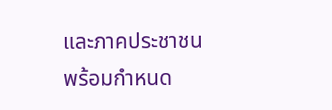และภาคประชาชน พร้อมกำหนด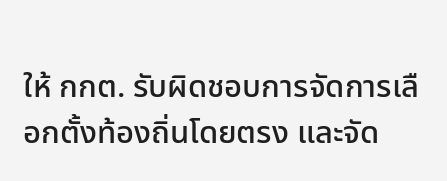ให้ กกต. รับผิดชอบการจัดการเลือกตั้งท้องถิ่นโดยตรง และจัด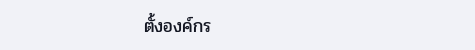ตั้งองค์กร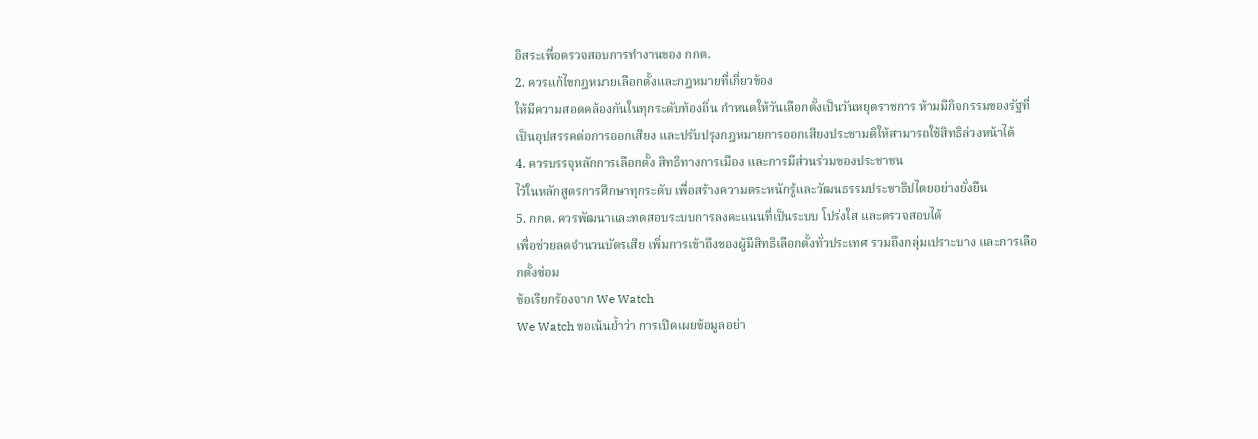อิสระเพื่อตรวจสอบการทำงานของ กกต.
2. ควรแก้ไขกฎหมายเลือกตั้งและกฎหมายที่เกี่ยวข้อง
ให้มีความสอดคล้องกันในทุกระดับท้องถิ่น กำหนดให้วันเลือกตั้งเป็นวันหยุดราชการ ห้ามมีกิจกรรมของรัฐที่เป็นอุปสรรคต่อการออกเสียง และปรับปรุงกฎหมายการออกเสียงประชามติให้สามารถใช้สิทธิล่วงหน้าได้
4. ควรบรรจุหลักการเลือกตั้ง สิทธิทางการเมือง และการมีส่วนร่วมของประชาชน
ไว้ในหลักสูตรการศึกษาทุกระดับ เพื่อสร้างความตระหนักรู้และวัฒนธรรมประชาธิปไตยอย่างยั่งยืน
5. กกต. ควรพัฒนาและทดสอบระบบการลงคะแนนที่เป็นระบบ โปร่งใส และตรวจสอบได้
เพื่อช่วยลดจำนวนบัตรเสีย เพิ่มการเข้าถึงของผู้มีสิทธิเลือกตั้งทั่วประเทศ รวมถึงกลุ่มเปราะบาง และการเลือกตั้งซ่อม
ข้อเรียกร้องจาก We Watch
We Watch ขอเน้นย้ำว่า การเปิดเผยข้อมูลอย่า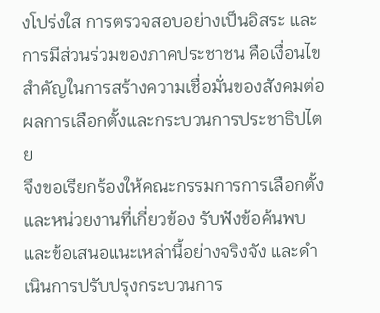งโปร่งใส การตรวจสอบอย่างเป็นอิสระ และการมีส่วนร่วมของภาคประชาชน คือเงื่อนไขสำคัญในการสร้างความเชื่อมั่นของสังคมต่อผลการเลือกตั้งและกระบวนการประชาธิปไตย
จึงขอเรียกร้องให้คณะกรรมการการเลือกตั้งและหน่วยงานที่เกี่ยวข้อง รับฟังข้อค้นพบและข้อเสนอแนะเหล่านี้อย่างจริงจัง และดำเนินการปรับปรุงกระบวนการ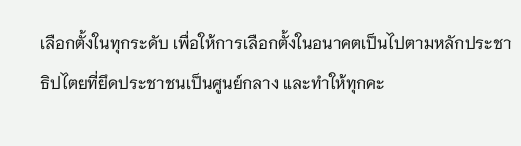เลือกตั้งในทุกระดับ เพื่อให้การเลือกตั้งในอนาคตเป็นไปตามหลักประชาธิปไตยที่ยึดประชาชนเป็นศูนย์กลาง และทำให้ทุกคะ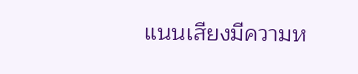แนนเสียงมีความห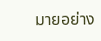มายอย่าง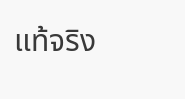แท้จริง